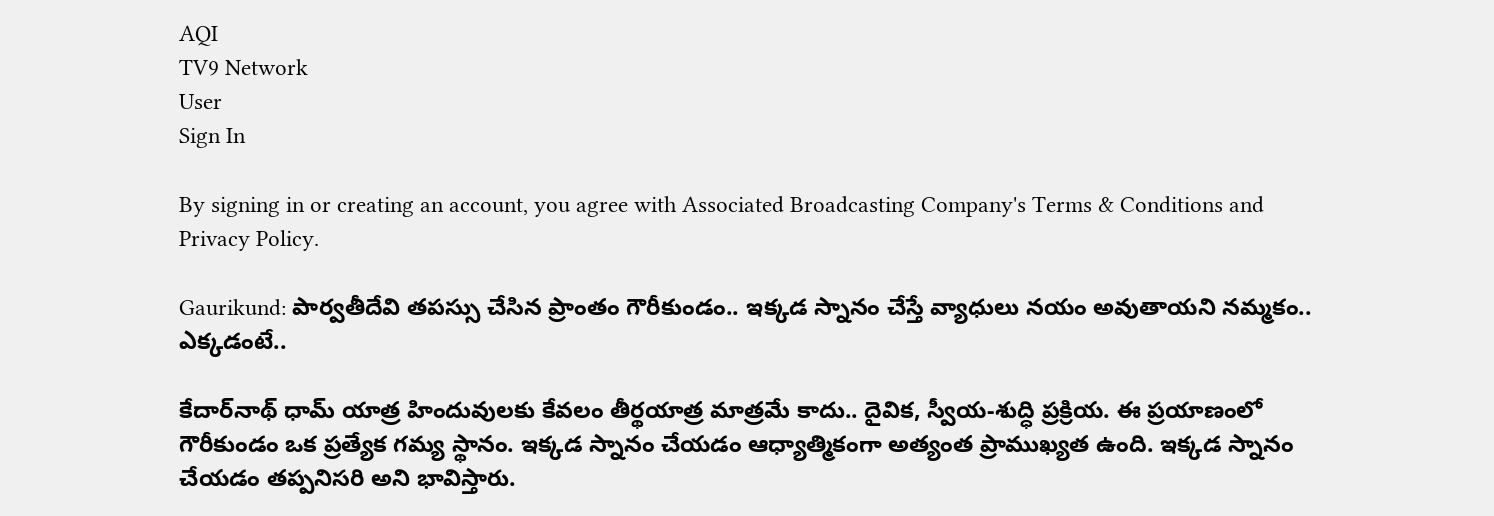AQI
TV9 Network
User
Sign In

By signing in or creating an account, you agree with Associated Broadcasting Company's Terms & Conditions and Privacy Policy.

Gaurikund: పార్వతీదేవి తపస్సు చేసిన ప్రాంతం గౌరీకుండం.. ఇక్కడ స్నానం చేస్తే వ్యాధులు నయం అవుతాయని నమ్మకం.. ఎక్కడంటే..

కేదార్‌నాథ్ ధామ్‌ యాత్ర హిందువులకు కేవలం తీర్థయాత్ర మాత్రమే కాదు.. దైవిక, స్వీయ-శుద్ధి ప్రక్రియ. ఈ ప్రయాణంలో గౌరీకుండం ఒక ప్రత్యేక గమ్య స్థానం. ఇక్కడ స్నానం చేయడం ఆధ్యాత్మికంగా అత్యంత ప్రాముఖ్యత ఉంది. ఇక్కడ స్నానం చేయడం తప్పనిసరి అని భావిస్తారు.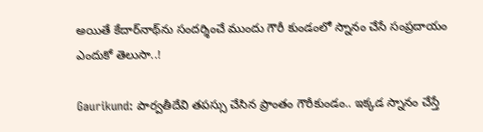అయితే కేదార్‌నాథ్‌ను సందర్శించే ముందు గౌరీ కుండంలో స్నానం చేసే సంప్రదాయం ఎందుకో తెలుసా..!

Gaurikund: పార్వతీదేవి తపస్సు చేసిన ప్రాంతం గౌరీకుండం.. ఇక్కడ స్నానం చేస్తే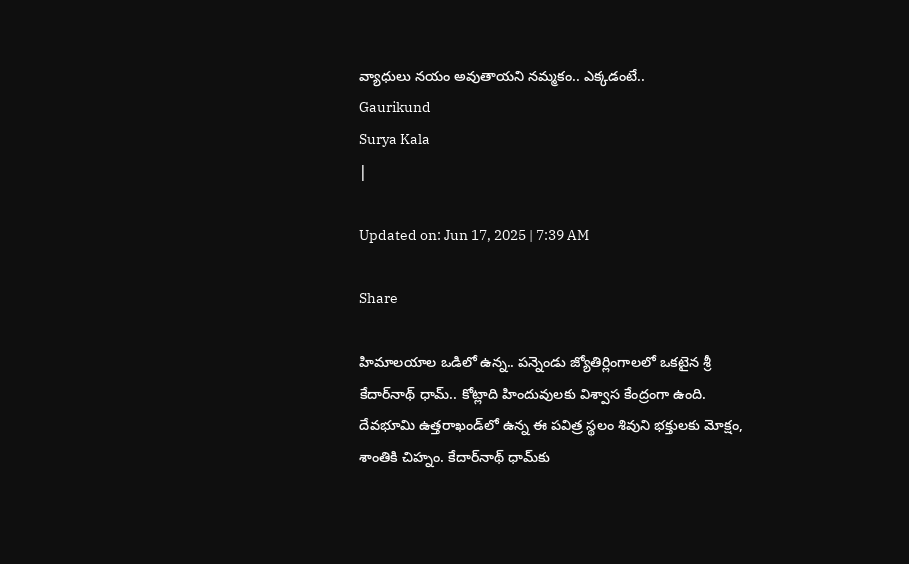వ్యాధులు నయం అవుతాయని నమ్మకం.. ఎక్కడంటే..
Gaurikund
Surya Kala
|

Updated on: Jun 17, 2025 | 7:39 AM

Share

హిమాలయాల ఒడిలో ఉన్న.. పన్నెండు జ్యోతిర్లింగాలలో ఒకటైన శ్రీ కేదార్‌నాథ్ ధామ్.. కోట్లాది హిందువులకు విశ్వాస కేంద్రంగా ఉంది. దేవభూమి ఉత్తరాఖండ్‌లో ఉన్న ఈ పవిత్ర స్థలం శివుని భక్తులకు మోక్షం, శాంతికి చిహ్నం. కేదార్‌నాథ్ ధామ్‌కు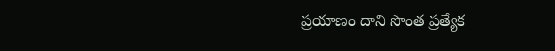ప్రయాణం దాని సొంత ప్రత్యేక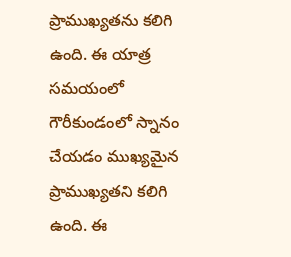ప్రాముఖ్యతను కలిగి ఉంది. ఈ యాత్ర సమయంలో గౌరీకుండంలో స్నానం చేయడం ముఖ్యమైన ప్రాముఖ్యతని కలిగి ఉంది. ఈ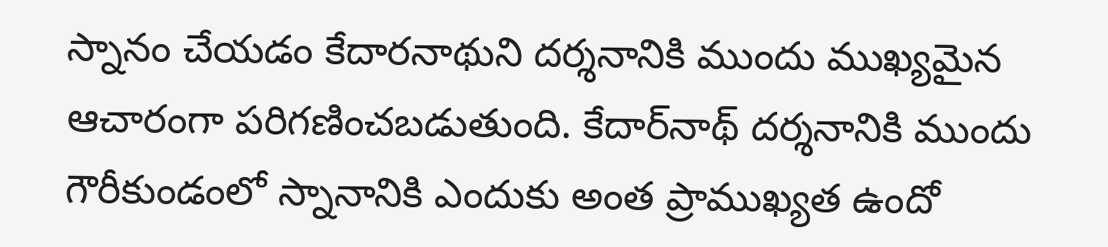స్నానం చేయడం కేదారనాథుని దర్శనానికి ముందు ముఖ్యమైన ఆచారంగా పరిగణించబడుతుంది. కేదార్‌నాథ్ దర్శనానికి ముందు గౌరీకుండంలో స్నానానికి ఎందుకు అంత ప్రాముఖ్యత ఉందో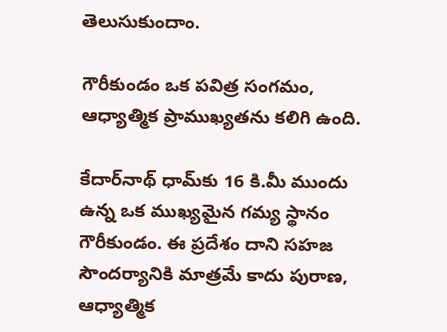తెలుసుకుందాం.

గౌరీకుండం ఒక పవిత్ర సంగమం, ఆధ్యాత్మిక ప్రాముఖ్యతను కలిగి ఉంది.

కేదార్‌నాథ్ ధామ్‌కు 16 కి.మీ ముందు ఉన్న ఒక ముఖ్యమైన గమ్య స్థానం గౌరీకుండం. ఈ ప్రదేశం దాని సహజ సౌందర్యానికి మాత్రమే కాదు పురాణ, ఆధ్యాత్మిక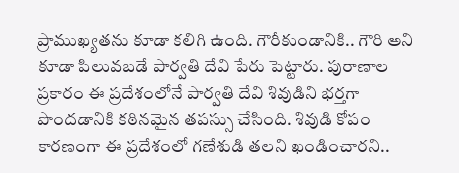ప్రాముఖ్యతను కూడా కలిగి ఉంది. గౌరీకుండానికి.. గౌరి అని కూడా పిలువబడే పార్వతి దేవి పేరు పెట్టారు. పురాణాల ప్రకారం ఈ ప్రదేశంలోనే పార్వతి దేవి శివుడిని భర్తగా పొందడానికి కఠినమైన తపస్సు చేసింది. శివుడి కోపం కారణంగా ఈ ప్రదేశంలో గణేశుడి తలని ఖండించారని..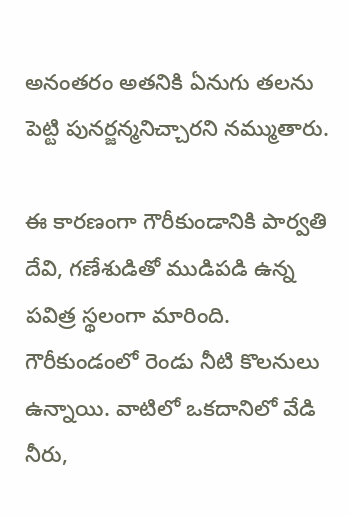అనంతరం అతనికి ఏనుగు తలను పెట్టి పునర్జన్మనిచ్చారని నమ్ముతారు.

ఈ కారణంగా గౌరీకుండానికి పార్వతి దేవి, గణేశుడితో ముడిపడి ఉన్న పవిత్ర స్థలంగా మారింది. గౌరీకుండంలో రెండు నీటి కొలనులు ఉన్నాయి. వాటిలో ఒకదానిలో వేడి నీరు,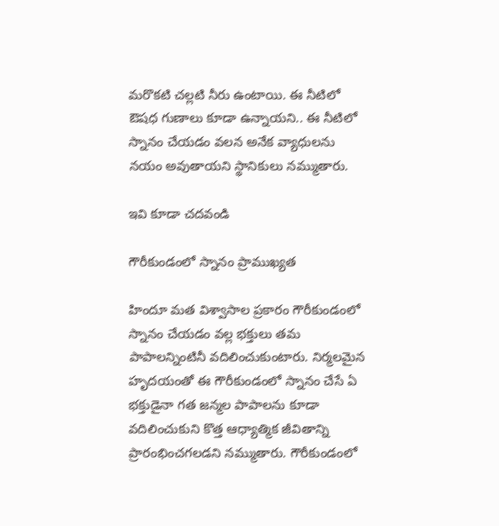మరొకటి చల్లటి నీరు ఉంటాయి. ఈ నీటిలో ఔషధ గుణాలు కూడా ఉన్నాయని.. ఈ నీటిలో స్నానం చేయడం వలన అనేక వ్యాధులను నయం అవుతాయని స్థానికులు నమ్ముతారు.

ఇవి కూడా చదవండి

గౌరీకుండంలో స్నానం ప్రాముఖ్యత

హిందూ మత విశ్వాసాల ప్రకారం గౌరీకుండంలో స్నానం చేయడం వల్ల భక్తులు తమ పాపాలన్నింటినీ వదిలించుకుంటారు. నిర్మలమైన హృదయంతో ఈ గౌరీకుండంలో స్నానం చేసే ఏ భక్తుడైనా గత జన్మల పాపాలను కూడా వదిలించుకుని కొత్త ఆధ్యాత్మిక జీవితాన్ని ప్రారంభించగలడని నమ్ముతారు. గౌరీకుండంలో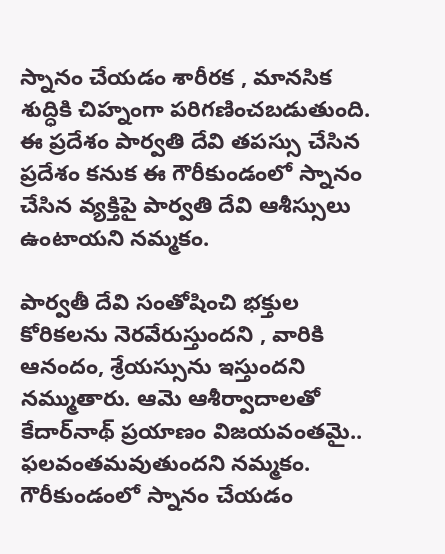స్నానం చేయడం శారీరక , మానసిక శుద్ధికి చిహ్నంగా పరిగణించబడుతుంది. ఈ ప్రదేశం పార్వతి దేవి తపస్సు చేసిన ప్రదేశం కనుక ఈ గౌరీకుండంలో స్నానం చేసిన వ్యక్తిపై పార్వతి దేవి ఆశీస్సులు ఉంటాయని నమ్మకం.

పార్వతీ దేవి సంతోషించి భక్తుల కోరికలను నెరవేరుస్తుందని , వారికి ఆనందం, శ్రేయస్సును ఇస్తుందని నమ్ముతారు. ఆమె ఆశీర్వాదాలతో కేదార్‌నాథ్ ప్రయాణం విజయవంతమై.. ఫలవంతమవుతుందని నమ్మకం. గౌరీకుండంలో స్నానం చేయడం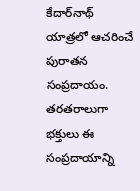కేదార్‌నాథ్ యాత్రలో ఆచరించే పురాతన సంప్రదాయం. తరతరాలుగా భక్తులు ఈ సంప్రదాయాన్ని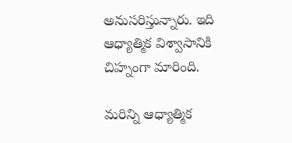అనుసరిస్తున్నారు. ఇది ఆధ్యాత్మిక విశ్వాసానికి చిహ్నంగా మారింది.

మరిన్ని ఆధ్యాత్మిక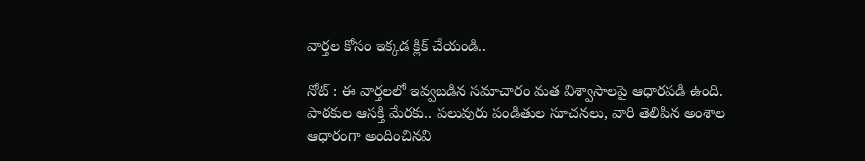వార్తల కోసం ఇక్కడ క్లిక్ చేయండి..

నోట్ : ఈ వార్తలలో ఇవ్వబడిన సమాచారం మత విశ్వాసాలపై ఆధారపడి ఉంది. పాఠకుల ఆసక్తి మేరకు.. పలువురు పండితుల సూచనలు, వారి తెలిపిన అంశాల ఆధారంగా అందించినవి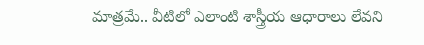మాత్రమే.. వీటిలో ఎలాంటి శాస్త్రీయ ఆధారాలు లేవని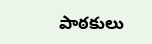పాఠకులు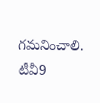గమనించాలి. టీవీ9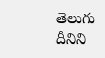తెలుగు దీనిని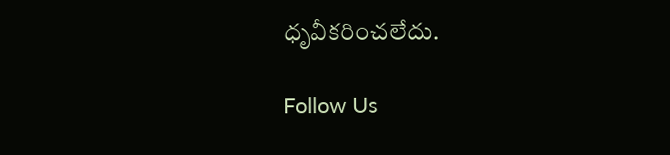ధృవీకరించలేదు.

Follow Us